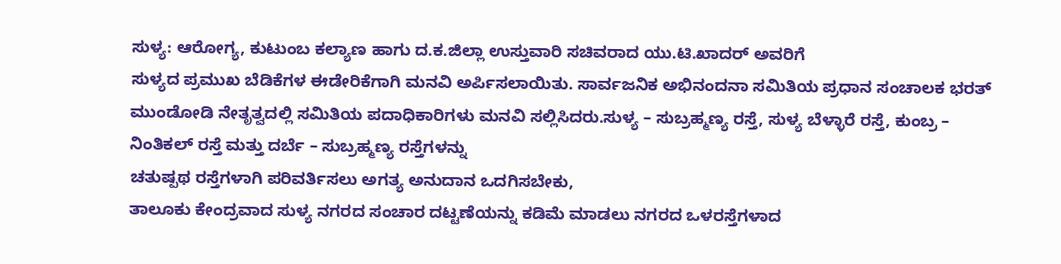ಸುಳ್ಯ: ಆರೋಗ್ಯ, ಕುಟುಂಬ ಕಲ್ಯಾಣ ಹಾಗು ದ.ಕ.ಜಿಲ್ಲಾ ಉಸ್ತುವಾರಿ ಸಚಿವರಾದ ಯು.ಟಿ.ಖಾದರ್ ಅವರಿಗೆ
ಸುಳ್ಯದ ಪ್ರಮುಖ ಬೆಡಿಕೆಗಳ ಈಡೇರಿಕೆಗಾಗಿ ಮನವಿ ಅರ್ಪಿಸಲಾಯಿತು. ಸಾರ್ವಜನಿಕ ಅಭಿನಂದನಾ ಸಮಿತಿಯ ಪ್ರಧಾನ ಸಂಚಾಲಕ ಭರತ್ ಮುಂಡೋಡಿ ನೇತೃತ್ವದಲ್ಲಿ ಸಮಿತಿಯ ಪದಾಧಿಕಾರಿಗಳು ಮನವಿ ಸಲ್ಲಿಸಿದರು.ಸುಳ್ಯ – ಸುಬ್ರಹ್ಮಣ್ಯ ರಸ್ತೆ, ಸುಳ್ಯ ಬೆಳ್ಳಾರೆ ರಸ್ತೆ, ಕುಂಬ್ರ – ನಿಂತಿಕಲ್ ರಸ್ತೆ ಮತ್ತು ದರ್ಬೆ – ಸುಬ್ರಹ್ಮಣ್ಯ ರಸ್ತೆಗಳನ್ನು
ಚತುಷ್ಪಥ ರಸ್ತೆಗಳಾಗಿ ಪರಿವರ್ತಿಸಲು ಅಗತ್ಯ ಅನುದಾನ ಒದಗಿಸಬೇಕು,
ತಾಲೂಕು ಕೇಂದ್ರವಾದ ಸುಳ್ಯ ನಗರದ ಸಂಚಾರ ದಟ್ಟಣೆಯನ್ನು ಕಡಿಮೆ ಮಾಡಲು ನಗರದ ಒಳರಸ್ತೆಗಳಾದ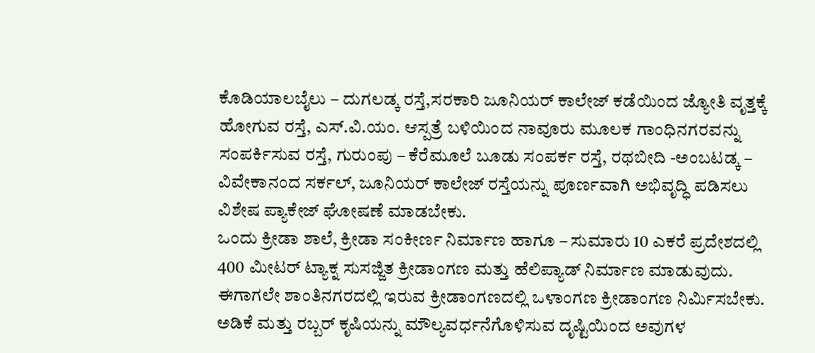ಕೊಡಿಯಾಲಬೈಲು – ದುಗಲಡ್ಕ ರಸ್ತೆ,ಸರಕಾರಿ ಜೂನಿಯರ್ ಕಾಲೇಜ್ ಕಡೆಯಿಂದ ಜ್ಯೋತಿ ವೃತ್ತಕ್ಕೆ ಹೋಗುವ ರಸ್ತೆ, ಎಸ್.ವಿ.ಯಂ. ಆಸ್ಪತ್ರೆ ಬಳಿಯಿಂದ ನಾವೂರು ಮೂಲಕ ಗಾಂಧಿನಗರವನ್ನು ಸಂಪರ್ಕಿಸುವ ರಸ್ತೆ, ಗುರುಂಪು – ಕೆರೆಮೂಲೆ ಬೂಡು ಸಂಪರ್ಕ ರಸ್ತೆ, ರಥಬೀದಿ -ಅಂಬಟಡ್ಕ – ವಿವೇಕಾನಂದ ಸರ್ಕಲ್, ಜೂನಿಯರ್ ಕಾಲೇಜ್ ರಸ್ತೆಯನ್ನು ಪೂರ್ಣವಾಗಿ ಅಭಿವೃದ್ಧಿ ಪಡಿಸಲು ವಿಶೇಷ ಪ್ಯಾಕೇಜ್ ಘೋಷಣೆ ಮಾಡಬೇಕು.
ಒಂದು ಕ್ರೀಡಾ ಶಾಲೆ, ಕ್ರೀಡಾ ಸಂಕೀರ್ಣ ನಿರ್ಮಾಣ ಹಾಗೂ – ಸುಮಾರು 10 ಎಕರೆ ಪ್ರದೇಶದಲ್ಲಿ 400 ಮೀಟರ್ ಟ್ಯಾಕ್ನ ಸುಸಜ್ಜಿತ ಕ್ರೀಡಾಂಗಣ ಮತ್ತು ಹೆಲಿಪ್ಯಾಡ್ ನಿರ್ಮಾಣ ಮಾಡುವುದು. ಈಗಾಗಲೇ ಶಾಂತಿನಗರದಲ್ಲಿ ಇರುವ ಕ್ರೀಡಾಂಗಣದಲ್ಲಿ ಒಳಾಂಗಣ ಕ್ರೀಡಾಂಗಣ ನಿರ್ಮಿಸಬೇಕು.
ಅಡಿಕೆ ಮತ್ತು ರಬ್ಬರ್ ಕೃಷಿಯನ್ನು ಮೌಲ್ಯವರ್ಧನೆಗೊಳಿಸುವ ದೃಷ್ಟಿಯಿಂದ ಅವುಗಳ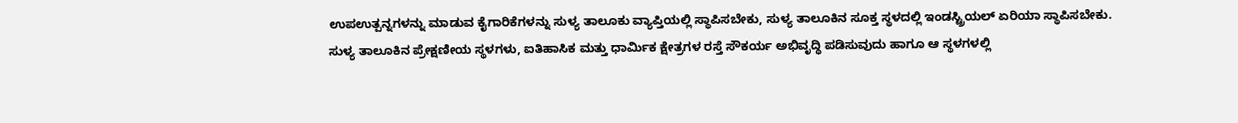ಉಪಉತ್ಪನ್ನಗಳನ್ನು ಮಾಡುವ ಕೈಗಾರಿಕೆಗಳನ್ನು ಸುಳ್ಯ ತಾಲೂಕು ವ್ಯಾಪ್ತಿಯಲ್ಲಿ ಸ್ಥಾಪಿಸಬೇಕು, ಸುಳ್ಯ ತಾಲೂಕಿನ ಸೂಕ್ತ ಸ್ಥಳದಲ್ಲಿ ಇಂಡಸ್ಟ್ರಿಯಲ್ ಏರಿಯಾ ಸ್ಥಾಪಿಸಬೇಕು.
ಸುಳ್ಯ ತಾಲೂಕಿನ ಪ್ರೇಕ್ಷಣೀಯ ಸ್ಥಳಗಳು, ಐತಿಹಾಸಿಕ ಮತ್ತು ಧಾರ್ಮಿಕ ಕ್ಷೇತ್ರಗಳ ರಸ್ತೆ ಸೌಕರ್ಯ ಅಭಿವೃದ್ಧಿ ಪಡಿಸುವುದು ಹಾಗೂ ಆ ಸ್ಥಳಗಳಲ್ಲಿ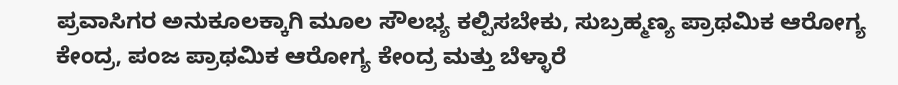ಪ್ರವಾಸಿಗರ ಅನುಕೂಲಕ್ಕಾಗಿ ಮೂಲ ಸೌಲಭ್ಯ ಕಲ್ಪಿಸಬೇಕು, ಸುಬ್ರಹ್ಮಣ್ಯ ಪ್ರಾಥಮಿಕ ಆರೋಗ್ಯ ಕೇಂದ್ರ, ಪಂಜ ಪ್ರಾಥಮಿಕ ಆರೋಗ್ಯ ಕೇಂದ್ರ ಮತ್ತು ಬೆಳ್ಳಾರೆ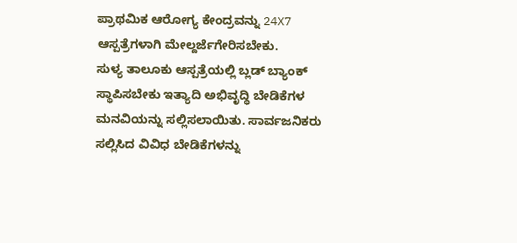ಪ್ರಾಥಮಿಕ ಆರೋಗ್ಯ ಕೇಂದ್ರವನ್ನು 24X7 ಆಸ್ಪತ್ರೆಗಳಾಗಿ ಮೇಲ್ದರ್ಜೆಗೇರಿಸಬೇಕು.
ಸುಳ್ಯ ತಾಲೂಕು ಆಸ್ಪತ್ರೆಯಲ್ಲಿ ಬ್ಲಡ್ ಬ್ಯಾಂಕ್ ಸ್ಥಾಪಿಸಬೇಕು ಇತ್ಯಾದಿ ಅಭಿವೃದ್ಧಿ ಬೇಡಿಕೆಗಳ ಮನವಿಯನ್ನು ಸಲ್ಲಿಸಲಾಯಿತು. ಸಾರ್ವಜನಿಕರು ಸಲ್ಲಿಸಿದ ವಿವಿಧ ಬೇಡಿಕೆಗಳನ್ನು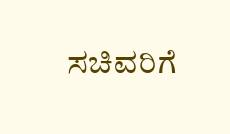ಸಚಿವರಿಗೆ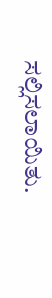ಸಲ್ಲಿಸಲಾಯಿತು.